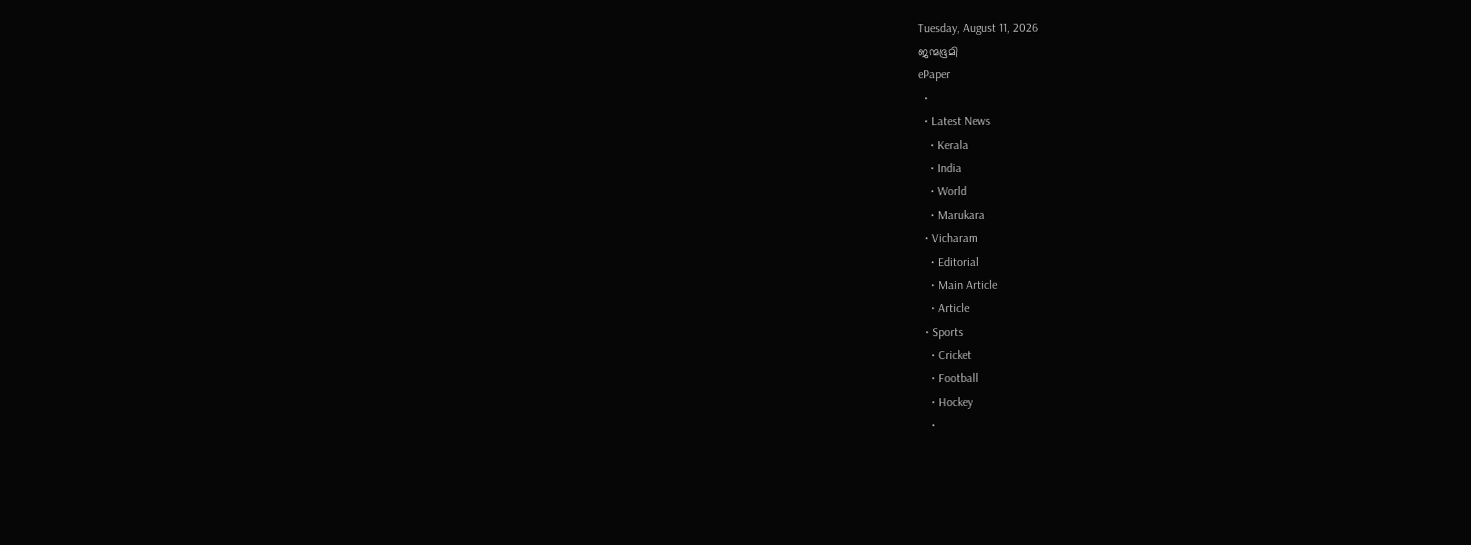Tuesday, August 11, 2026
ജന്മഭൂമി
ePaper
  •
  • Latest News
    • Kerala
    • India
    • World
    • Marukara
  • Vicharam
    • Editorial
    • Main Article
    • Article
  • Sports
    • Cricket
    • Football
    • Hockey
    •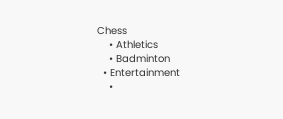Chess
    • Athletics
    • Badminton
  • Entertainment
    •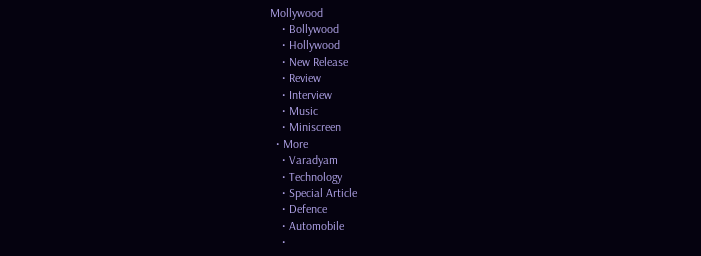Mollywood
    • Bollywood
    • Hollywood
    • New Release
    • Review
    • Interview
    • Music
    • Miniscreen
  • More
    • Varadyam
    • Technology
    • Special Article
    • Defence
    • Automobile
    •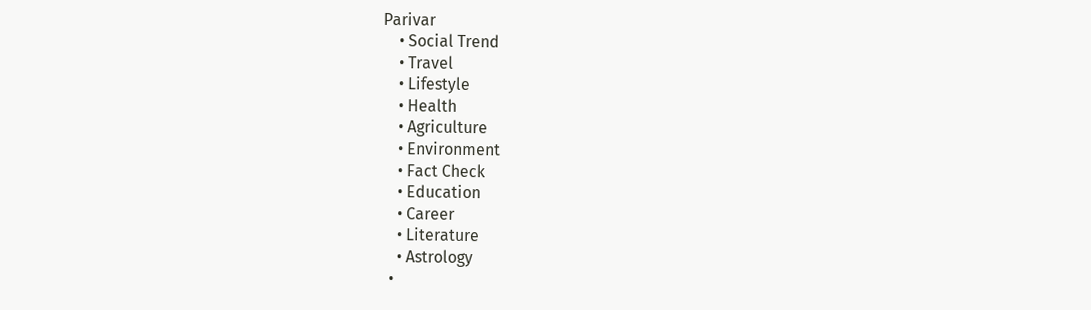Parivar
    • Social Trend
    • Travel
    • Lifestyle
    • Health
    • Agriculture
    • Environment
    • Fact Check
    • Education
    • Career
    • Literature
    • Astrology
  •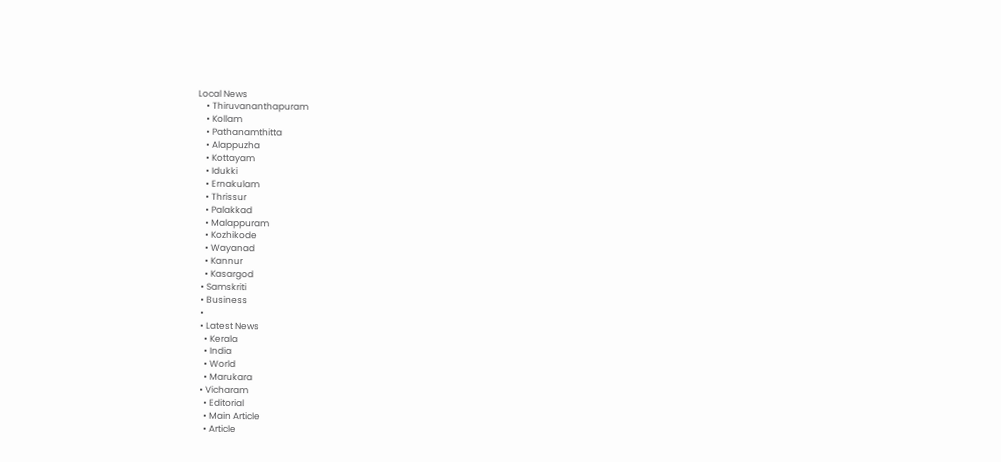Local News
    • Thiruvananthapuram
    • Kollam
    • Pathanamthitta
    • Alappuzha
    • Kottayam
    • Idukki
    • Ernakulam
    • Thrissur
    • Palakkad
    • Malappuram
    • Kozhikode
    • Wayanad
    • Kannur
    • Kasargod
  • Samskriti
  • Business
  •
  • Latest News
    • Kerala
    • India
    • World
    • Marukara
  • Vicharam
    • Editorial
    • Main Article
    • Article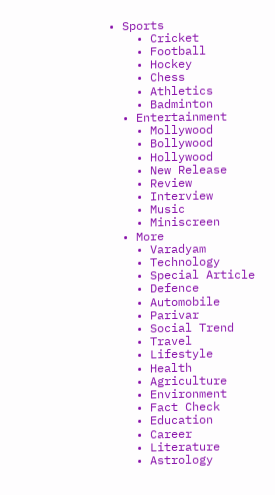• Sports
    • Cricket
    • Football
    • Hockey
    • Chess
    • Athletics
    • Badminton
  • Entertainment
    • Mollywood
    • Bollywood
    • Hollywood
    • New Release
    • Review
    • Interview
    • Music
    • Miniscreen
  • More
    • Varadyam
    • Technology
    • Special Article
    • Defence
    • Automobile
    • Parivar
    • Social Trend
    • Travel
    • Lifestyle
    • Health
    • Agriculture
    • Environment
    • Fact Check
    • Education
    • Career
    • Literature
    • Astrology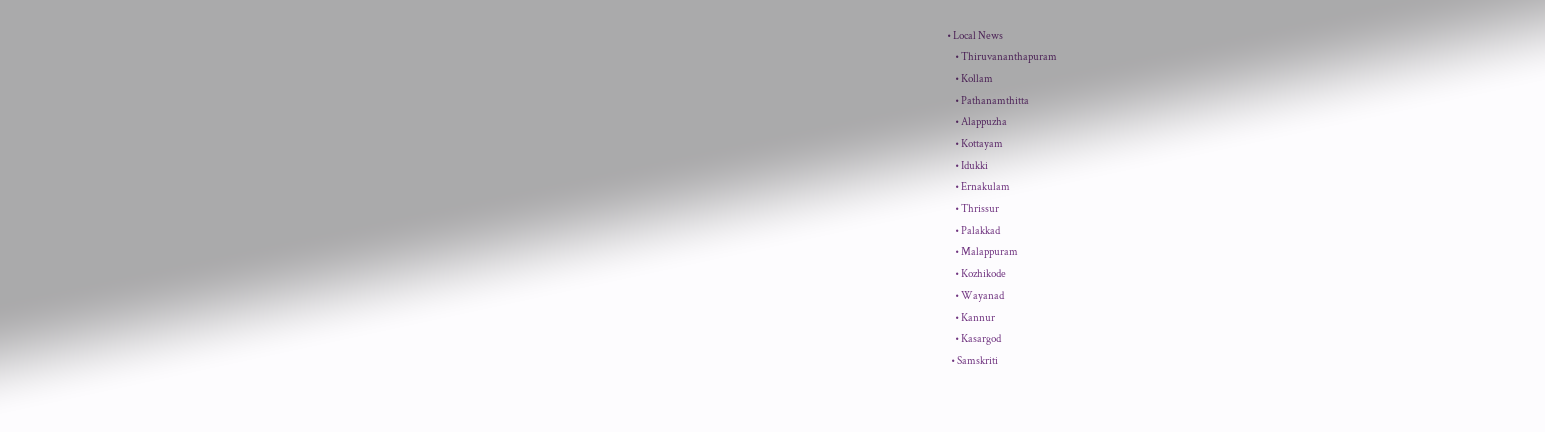• Local News
    • Thiruvananthapuram
    • Kollam
    • Pathanamthitta
    • Alappuzha
    • Kottayam
    • Idukki
    • Ernakulam
    • Thrissur
    • Palakkad
    • Malappuram
    • Kozhikode
    • Wayanad
    • Kannur
    • Kasargod
  • Samskriti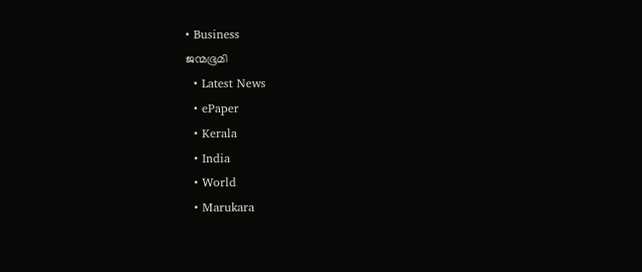• Business
ജന്മഭൂമി
  • Latest News
  • ePaper
  • Kerala
  • India
  • World
  • Marukara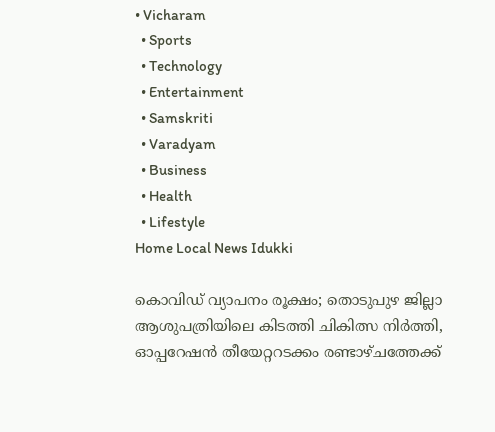• Vicharam
  • Sports
  • Technology
  • Entertainment
  • Samskriti
  • Varadyam
  • Business
  • Health
  • Lifestyle
Home Local News Idukki

കൊവിഡ് വ്യാപനം രൂക്ഷം; തൊടുപുഴ ജില്ലാ ആശുപത്രിയിലെ കിടത്തി ചികിത്സ നിര്‍ത്തി, ഓപ്പറേഷന്‍ തീയേറ്ററടക്കം രണ്ടാഴ്ചത്തേക്ക്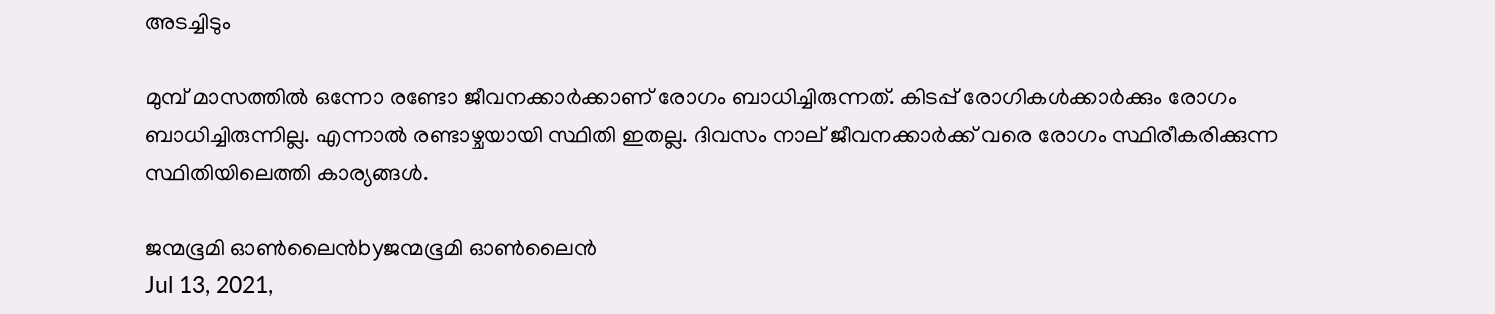അടച്ചിടും

മുമ്പ് മാസത്തില്‍ ഒന്നോ രണ്ടോ ജീവനക്കാര്‍ക്കാണ് രോഗം ബാധിച്ചിരുന്നത്. കിടപ്പ് രോഗികള്‍ക്കാര്‍ക്കും രോഗം ബാധിച്ചിരുന്നില്ല. എന്നാല്‍ രണ്ടാഴ്ചയായി സ്ഥിതി ഇതല്ല. ദിവസം നാല് ജീവനക്കാര്‍ക്ക് വരെ രോഗം സ്ഥിരീകരിക്കുന്ന സ്ഥിതിയിലെത്തി കാര്യങ്ങള്‍.

ജന്മഭൂമി ഓണ്‍ലൈന്‍byജന്മഭൂമി ഓണ്‍ലൈന്‍
Jul 13, 2021,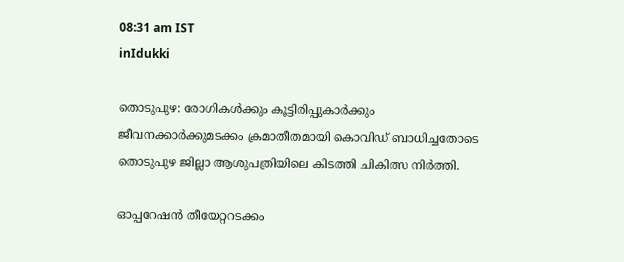08:31 am IST
inIdukki

തൊടുപുഴ: രോഗികള്‍ക്കും കൂട്ടിരിപ്പുകാര്‍ക്കും ജീവനക്കാര്‍ക്കുമടക്കം ക്രമാതീതമായി കൊവിഡ് ബാധിച്ചതോടെ തൊടുപുഴ ജില്ലാ ആശുപത്രിയിലെ കിടത്തി ചികിത്സ നിര്‍ത്തി.

ഓപ്പറേഷന്‍ തീയേറ്ററടക്കം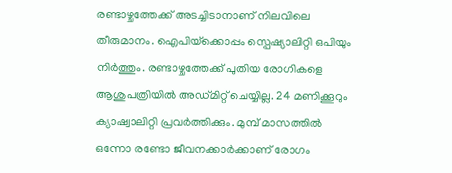രണ്ടാഴ്ചത്തേക്ക് അടച്ചിടാനാണ് നിലവിലെ തീരുമാനം. ഐപിയ്‌ക്കൊപ്പം സ്പെഷ്യാലിറ്റി ഒപിയും നിര്‍ത്തും. രണ്ടാഴ്ചത്തേക്ക് പുതിയ രോഗികളെ ആശുപത്രിയില്‍ അഡ്മിറ്റ് ചെയ്യില്ല. 24 മണിക്കൂറും ക്യാഷ്വാലിറ്റി പ്രവര്‍ത്തിക്കും. മുമ്പ് മാസത്തില്‍ ഒന്നോ രണ്ടോ ജീവനക്കാര്‍ക്കാണ് രോഗം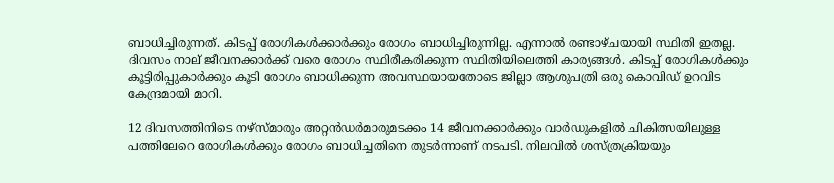ബാധിച്ചിരുന്നത്. കിടപ്പ് രോഗികള്‍ക്കാര്‍ക്കും രോഗം ബാധിച്ചിരുന്നില്ല. എന്നാല്‍ രണ്ടാഴ്ചയായി സ്ഥിതി ഇതല്ല. ദിവസം നാല് ജീവനക്കാര്‍ക്ക് വരെ രോഗം സ്ഥിരീകരിക്കുന്ന സ്ഥിതിയിലെത്തി കാര്യങ്ങള്‍. കിടപ്പ് രോഗികള്‍ക്കും കൂട്ടിരിപ്പുകാര്‍ക്കും കൂടി രോഗം ബാധിക്കുന്ന അവസ്ഥയായതോടെ ജില്ലാ ആശുപത്രി ഒരു കൊവിഡ് ഉറവിട കേന്ദ്രമായി മാറി.

12 ദിവസത്തിനിടെ നഴ്സ്മാരും അറ്റന്‍ഡര്‍മാരുമടക്കം 14 ജീവനക്കാര്‍ക്കും വാര്‍ഡുകളില്‍ ചികിത്സയിലുള്ള പത്തിലേറെ രോഗികള്‍ക്കും രോഗം ബാധിച്ചതിനെ തുടര്‍ന്നാണ് നടപടി. നിലവില്‍ ശസ്ത്രക്രിയയും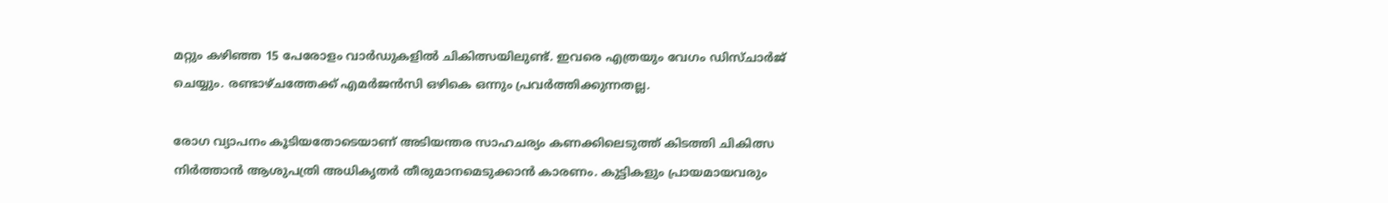മറ്റും കഴിഞ്ഞ 15 പേരോളം വാര്‍ഡുകളില്‍ ചികിത്സയിലുണ്ട്. ഇവരെ എത്രയും വേഗം ഡിസ്ചാര്‍ജ് ചെയ്യും. രണ്ടാഴ്ചത്തേക്ക് എമര്‍ജന്‍സി ഒഴികെ ഒന്നും പ്രവര്‍ത്തിക്കുന്നതല്ല.

രോഗ വ്യാപനം കൂടിയതോടെയാണ് അടിയന്തര സാഹചര്യം കണക്കിലെടുത്ത് കിടത്തി ചികിത്സ നിര്‍ത്താന്‍ ആശുപത്രി അധികൃതര്‍ തീരുമാനമെടുക്കാന്‍ കാരണം. കുട്ടികളും പ്രായമായവരും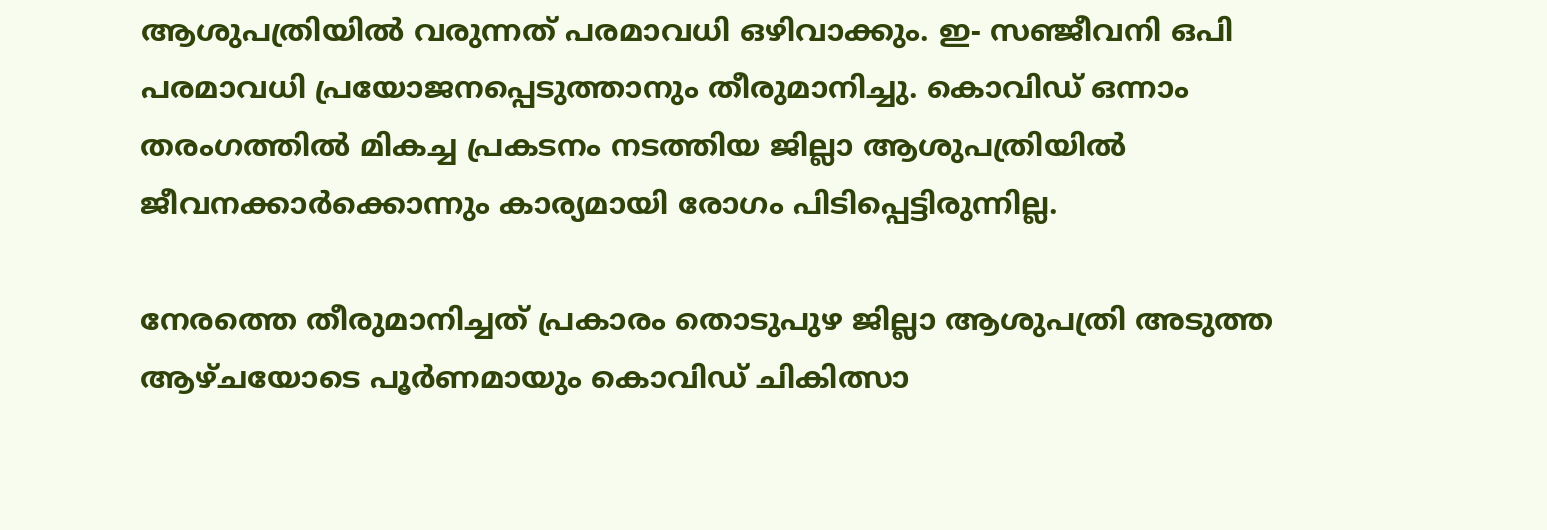ആശുപത്രിയില്‍ വരുന്നത് പരമാവധി ഒഴിവാക്കും. ഇ- സഞ്ജീവനി ഒപി പരമാവധി പ്രയോജനപ്പെടുത്താനും തീരുമാനിച്ചു. കൊവിഡ് ഒന്നാം തരംഗത്തില്‍ മികച്ച പ്രകടനം നടത്തിയ ജില്ലാ ആശുപത്രിയില്‍ ജീവനക്കാര്‍ക്കൊന്നും കാര്യമായി രോഗം പിടിപ്പെട്ടിരുന്നില്ല.

നേരത്തെ തീരുമാനിച്ചത് പ്രകാരം തൊടുപുഴ ജില്ലാ ആശുപത്രി അടുത്ത ആഴ്ചയോടെ പൂര്‍ണമായും കൊവിഡ് ചികിത്സാ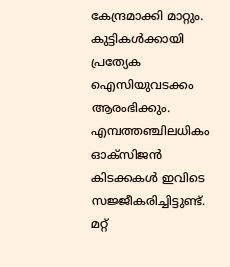കേന്ദ്രമാക്കി മാറ്റും. കുട്ടികള്‍ക്കായി പ്രത്യേക ഐസിയുവടക്കം ആരംഭിക്കും. എമ്പത്തഞ്ചിലധികം ഓക്‌സിജന്‍ കിടക്കകള്‍ ഇവിടെ സജ്ജീകരിച്ചിട്ടുണ്ട്. മറ്റ്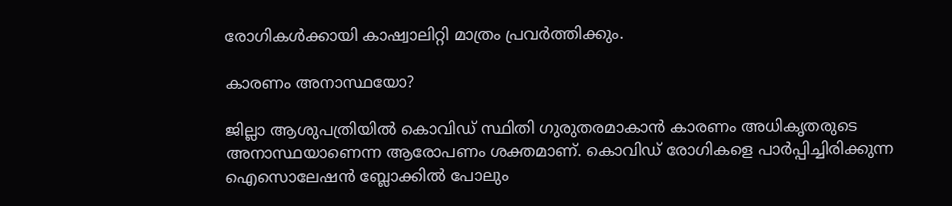രോഗികള്‍ക്കായി കാഷ്വാലിറ്റി മാത്രം പ്രവര്‍ത്തിക്കും.

കാരണം അനാസ്ഥയോ?

ജില്ലാ ആശുപത്രിയില്‍ കൊവിഡ് സ്ഥിതി ഗുരുതരമാകാന്‍ കാരണം അധികൃതരുടെ അനാസ്ഥയാണെന്ന ആരോപണം ശക്തമാണ്. കൊവിഡ് രോഗികളെ പാര്‍പ്പിച്ചിരിക്കുന്ന ഐസൊലേഷന്‍ ബ്ലോക്കില്‍ പോലും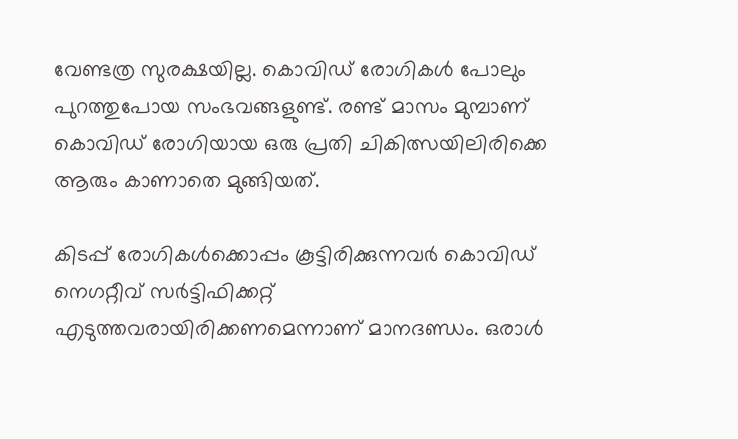വേണ്ടത്ര സുരക്ഷയില്ല. കൊവിഡ് രോഗികള്‍ പോലും പുറത്തുപോയ സംഭവങ്ങളുണ്ട്. രണ്ട് മാസം മുമ്പാണ് കൊവിഡ് രോഗിയായ ഒരു പ്രതി ചികിത്സയിലിരിക്കെ ആരും കാണാതെ മുങ്ങിയത്.

കിടപ്പ് രോഗികള്‍ക്കൊപ്പം കൂട്ടിരിക്കുന്നവര്‍ കൊവിഡ് നെഗറ്റീവ് സര്‍ട്ടിഫിക്കറ്റ് എടുത്തവരായിരിക്കണമെന്നാണ് മാനദണ്ഡം. ഒരാള്‍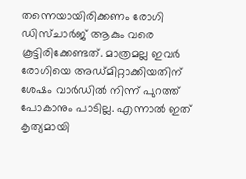തന്നെയായിരിക്കണം രോഗി ഡിസ്ചാര്‍ജ് ആകും വരെ കൂട്ടിരിക്കേണ്ടത്. മാത്രമല്ല ഇവര്‍ രോഗിയെ അഡ്മിറ്റാക്കിയതിന് ശേഷം വാര്‍ഡില്‍ നിന്ന് പുറത്ത് പോകാനും പാടില്ല. എന്നാല്‍ ഇത് കൃത്യമായി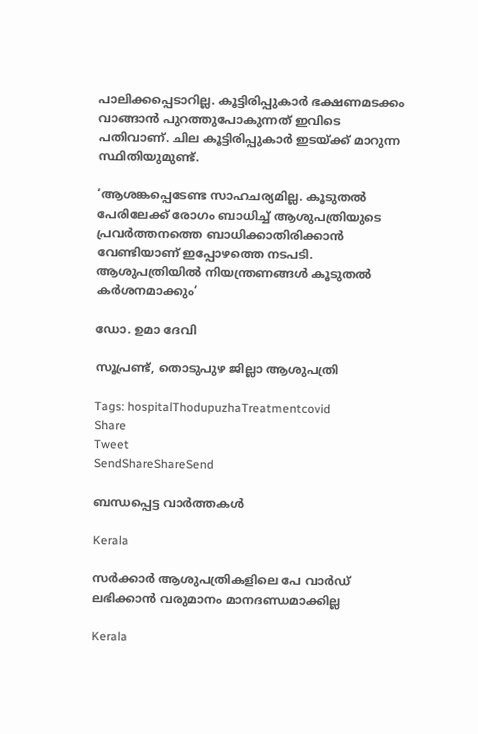പാലിക്കപ്പെടാറില്ല. കൂട്ടിരിപ്പുകാര്‍ ഭക്ഷണമടക്കം വാങ്ങാന്‍ പുറത്തുപോകുന്നത് ഇവിടെ പതിവാണ്. ചില കൂട്ടിരിപ്പുകാര്‍ ഇടയ്‌ക്ക് മാറുന്ന സ്ഥിതിയുമുണ്ട്.

‘ആശങ്കപ്പെടേണ്ട സാഹചര്യമില്ല. കൂടുതല്‍ പേരിലേക്ക് രോഗം ബാധിച്ച് ആശുപത്രിയുടെ പ്രവര്‍ത്തനത്തെ ബാധിക്കാതിരിക്കാന്‍ വേണ്ടിയാണ് ഇപ്പോഴത്തെ നടപടി. ആശുപത്രിയില്‍ നിയന്ത്രണങ്ങള്‍ കൂടുതല്‍ കര്‍ശനമാക്കും’

ഡോ. ഉമാ ദേവി

സൂപ്രണ്ട്, തൊടുപുഴ ജില്ലാ ആശുപത്രി

Tags: hospitalThodupuzhaTreatmentcovid
Share
Tweet
SendShareShareSend

ബന്ധപ്പെട്ട വാര്‍ത്തകള്‍

Kerala

സര്‍ക്കാര്‍ ആശുപത്രികളിലെ പേ വാര്‍ഡ് ലഭിക്കാന്‍ വരുമാനം മാനദണ്ഡമാക്കില്ല

Kerala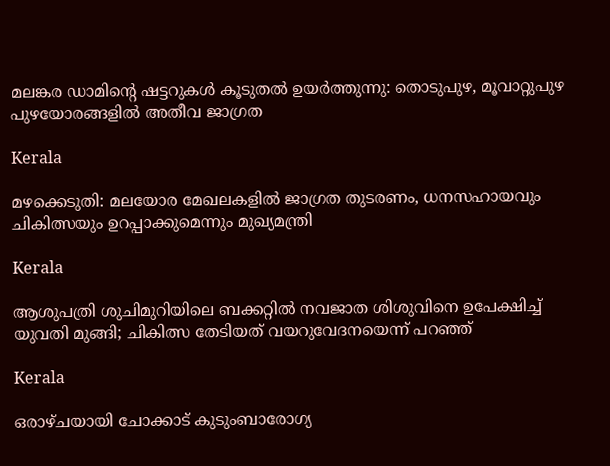മലങ്കര ഡാമിന്റെ ഷട്ടറുകൾ കൂടുതൽ ഉയർത്തുന്നു: തൊടുപുഴ, മൂവാറ്റുപുഴ പുഴയോരങ്ങളിൽ അതീവ ജാഗ്രത

Kerala

മഴക്കെടുതി: മലയോര മേഖലകളില്‍ ജാഗ്രത തുടരണം, ധനസഹായവും ചികിത്സയും ഉറപ്പാക്കുമെന്നും മുഖ്യമന്ത്രി

Kerala

ആശുപത്രി ശുചിമുറിയിലെ ബക്കറ്റില്‍ നവജാത ശിശുവിനെ ഉപേക്ഷിച്ച് യുവതി മുങ്ങി; ചികിത്സ തേടിയത് വയറുവേദനയെന്ന് പറഞ്ഞ്

Kerala

ഒരാഴ്ചയായി ചോക്കാട് കുടുംബാരോഗ്യ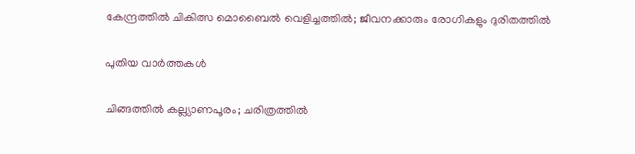കേന്ദ്രത്തിൽ ചികിത്സ മൊബൈൽ വെളിച്ചത്തിൽ; ജീവനക്കാരും രോഗികളും ദുരിതത്തിൽ

പുതിയ വാര്‍ത്തകള്‍

ചിങ്ങത്തില്‍ കല്ല്യാണപൂരം; ചരിത്രത്തില്‍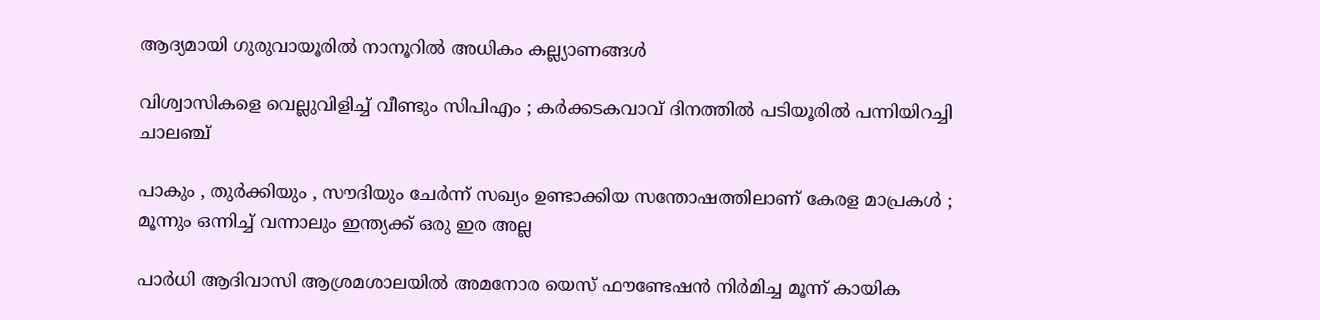ആദ്യമായി ഗുരുവായൂരില്‍ നാനൂറില്‍ അധികം കല്ല്യാണങ്ങള്‍

വിശ്വാസികളെ വെല്ലുവിളിച്ച് വീണ്ടും സിപിഎം ; കർക്കടകവാവ് ദിനത്തിൽ പടിയൂരിൽ പന്നിയിറച്ചി ചാലഞ്ച്

പാകും , തുർക്കിയും , സൗദിയും ചേർന്ന് സഖ്യം ഉണ്ടാക്കിയ സന്തോഷത്തിലാണ് കേരള മാപ്രകൾ ; മൂന്നും ഒന്നിച്ച് വന്നാലും ഇന്ത്യക്ക് ഒരു ഇര അല്ല

പാര്‍ധി ആദിവാസി ആശ്രമശാലയില്‍ അമനോര യെസ് ഫൗണ്ടേഷന്‍ നിര്‍മിച്ച മൂന്ന് കായിക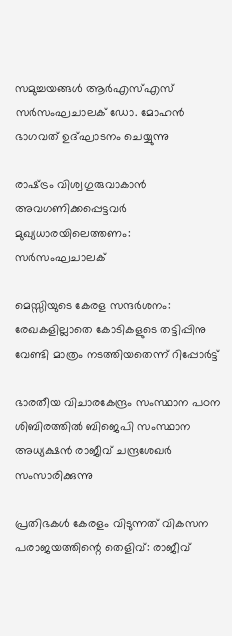സമുച്ചയങ്ങള്‍ ആര്‍എസ്എസ് സര്‍സംഘചാലക് ഡോ. മോഹന്‍ ഭാഗവത് ഉദ്ഘാടനം ചെയ്യുന്നു

രാഷ്‌ട്രം വിശ്വഗുരുവാകാന്‍ അവഗണിക്കപ്പെട്ടവര്‍ മുഖ്യധാരയിലെത്തണം: സര്‍സംഘചാലക്

മെസ്സിയുടെ കേരള സന്ദര്‍ശനം: രേഖകളില്ലാതെ കോടികളുടെ തട്ടിപ്പിനു വേണ്ടി മാത്രം നടത്തിയതെന്ന് റിപ്പോർട്ട്

ഭാരതീയ വിചാരകേന്ദ്രം സംസ്ഥാന പഠന ശിബിരത്തില്‍ ബിജെപി സംസ്ഥാന അധ്യക്ഷന്‍ രാജീവ് ചന്ദ്രശേഖര്‍ സംസാരിക്കുന്നു

പ്രതിഭകള്‍ കേരളം വിടുന്നത് വികസന പരാജയത്തിന്റെ തെളിവ്: രാജീവ്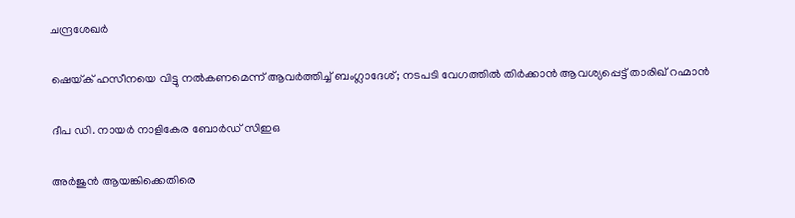ചന്ദ്രശേഖര്‍

ഷെയ്‌ക് ഹസീനയെ വിട്ടു നല്‍കണമെന്ന് ആവര്‍ത്തിച്ച് ബംഗ്ലാദേശ്; നടപടി വേഗത്തില്‍ തിര്‍ക്കാൻ ആവശ്യപ്പെട്ട് താരിഖ് റഹ്മാൻ

ദീപ ഡി. നായര്‍ നാളികേര ബോര്‍ഡ് സിഇഒ

അര്‍ജുന്‍ ആയങ്കിക്കെതിരെ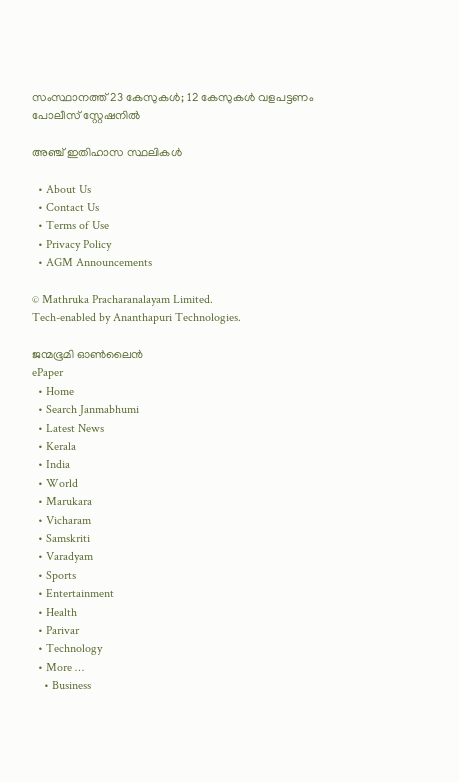സംസ്ഥാനത്ത് 23 കേസുകള്‍; 12 കേസുകള്‍ വളപട്ടണം പോലീസ് സ്റ്റേഷനില്‍

അഞ്ച് ഇതിഹാസ സ്ഥലികള്‍

  • About Us
  • Contact Us
  • Terms of Use
  • Privacy Policy
  • AGM Announcements

© Mathruka Pracharanalayam Limited.
Tech-enabled by Ananthapuri Technologies.

ജന്മഭൂമി ഓണ്‍ലൈന്‍
ePaper
  • Home
  • Search Janmabhumi
  • Latest News
  • Kerala
  • India
  • World
  • Marukara
  • Vicharam
  • Samskriti
  • Varadyam
  • Sports
  • Entertainment
  • Health
  • Parivar
  • Technology
  • More …
    • Business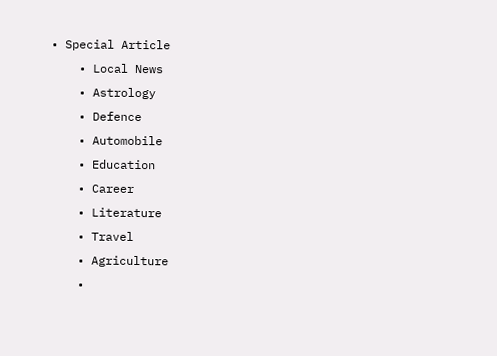• Special Article
    • Local News
    • Astrology
    • Defence
    • Automobile
    • Education
    • Career
    • Literature
    • Travel
    • Agriculture
    •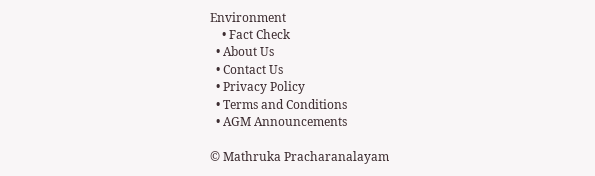Environment
    • Fact Check
  • About Us
  • Contact Us
  • Privacy Policy
  • Terms and Conditions
  • AGM Announcements

© Mathruka Pracharanalayam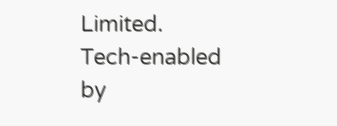Limited.
Tech-enabled by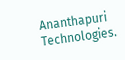Ananthapuri Technologies.